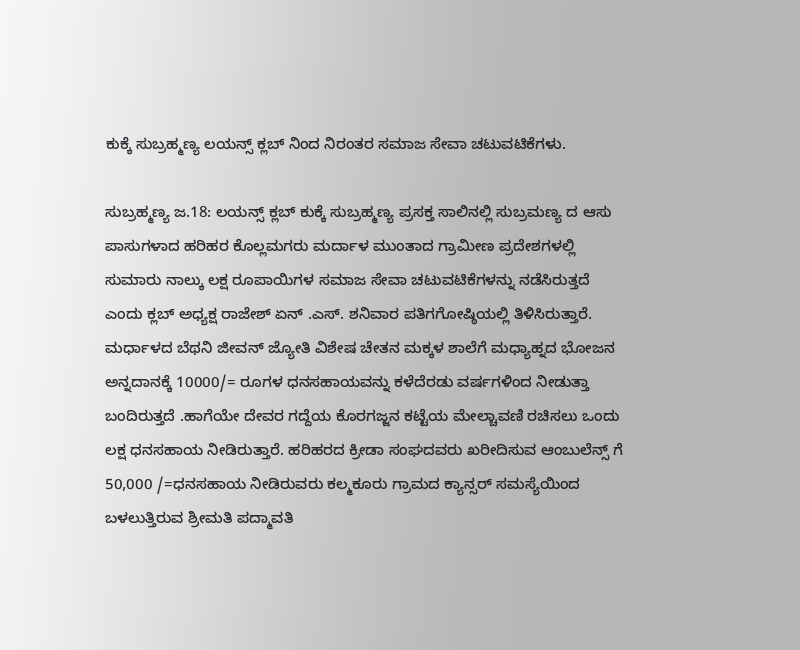ಕುಕ್ಕೆ ಸುಬ್ರಹ್ಮಣ್ಯ ಲಯನ್ಸ್ ಕ್ಲಬ್ ನಿಂದ ನಿರಂತರ ಸಮಾಜ ಸೇವಾ ಚಟುವಟಿಕೆಗಳು.

ಸುಬ್ರಹ್ಮಣ್ಯ ಜ.18: ಲಯನ್ಸ್ ಕ್ಲಬ್ ಕುಕ್ಕೆ ಸುಬ್ರಹ್ಮಣ್ಯ ಪ್ರಸಕ್ತ ಸಾಲಿನಲ್ಲಿ ಸುಬ್ರಮಣ್ಯ ದ ಆಸು ಪಾಸುಗಳಾದ ಹರಿಹರ ಕೊಲ್ಲಮಗರು ಮರ್ದಾಳ ಮುಂತಾದ ಗ್ರಾಮೀಣ ಪ್ರದೇಶಗಳಲ್ಲಿ ಸುಮಾರು ನಾಲ್ಕು ಲಕ್ಷ ರೂಪಾಯಿಗಳ ಸಮಾಜ ಸೇವಾ ಚಟುವಟಿಕೆಗಳನ್ನು ನಡೆಸಿರುತ್ತದೆ ಎಂದು ಕ್ಲಬ್ ಅಧ್ಯಕ್ಷ ರಾಜೇಶ್ ಏನ್ .ಎಸ್. ಶನಿವಾರ ಪತಿಗಗೋಷ್ಠಿಯಲ್ಲಿ ತಿಳಿಸಿರುತ್ತಾರೆ.
ಮರ್ಧಾಳದ ಬೆಥನಿ ಜೀವನ್ ಜ್ಯೋತಿ ವಿಶೇಷ ಚೇತನ ಮಕ್ಕಳ ಶಾಲೆಗೆ ಮಧ್ಯಾಹ್ನದ ಭೋಜನ ಅನ್ನದಾನಕ್ಕೆ 10000/= ರೂಗಳ ಧನಸಹಾಯವನ್ನು ಕಳೆದೆರಡು ವರ್ಷಗಳಿಂದ ನೀಡುತ್ತಾ ಬಂದಿರುತ್ತದೆ .ಹಾಗೆಯೇ ದೇವರ ಗದ್ದೆಯ ಕೊರಗಜ್ಜನ ಕಟ್ಟೆಯ ಮೇಲ್ಚಾವಣಿ ರಚಿಸಲು ಒಂದು ಲಕ್ಷ ಧನಸಹಾಯ ನೀಡಿರುತ್ತಾರೆ. ಹರಿಹರದ ಕ್ರೀಡಾ ಸಂಘದವರು ಖರೀದಿಸುವ ಆಂಬುಲೆನ್ಸ್ ಗೆ 50,000 /=ಧನಸಹಾಯ ನೀಡಿರುವರು ಕಲ್ಮಕೂರು ಗ್ರಾಮದ ಕ್ಯಾನ್ಸರ್ ಸಮಸ್ಯೆಯಿಂದ ಬಳಲುತ್ತಿರುವ ಶ್ರೀಮತಿ ಪದ್ಮಾವತಿ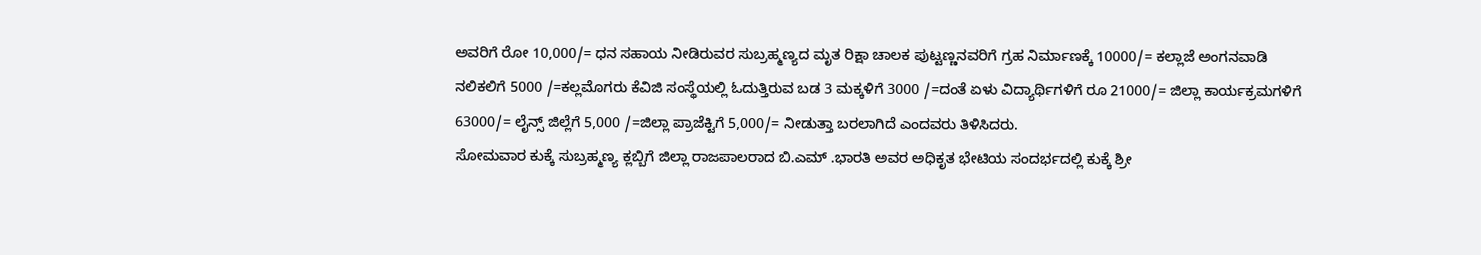ಅವರಿಗೆ ರೋ 10,000/= ಧನ ಸಹಾಯ ನೀಡಿರುವರ ಸುಬ್ರಹ್ಮಣ್ಯದ ಮೃತ ರಿಕ್ಷಾ ಚಾಲಕ ಪುಟ್ಟಣ್ಣನವರಿಗೆ ಗ್ರಹ ನಿರ್ಮಾಣಕ್ಕೆ 10000/= ಕಲ್ಲಾಜೆ ಅಂಗನವಾಡಿ ನಲಿಕಲಿಗೆ 5000 /=ಕಲ್ಲಮೊಗರು ಕೆವಿಜಿ ಸಂಸ್ಥೆಯಲ್ಲಿ ಓದುತ್ತಿರುವ ಬಡ 3 ಮಕ್ಕಳಿಗೆ 3000 /=ದಂತೆ ಏಳು ವಿದ್ಯಾರ್ಥಿಗಳಿಗೆ ರೂ 21000/= ಜಿಲ್ಲಾ ಕಾರ್ಯಕ್ರಮಗಳಿಗೆ 63000/= ಲೈನ್ಸ್ ಜಿಲ್ಲೆಗೆ 5,000 /=ಜಿಲ್ಲಾ ಪ್ರಾಜೆಕ್ಟಿಗೆ 5,000/= ನೀಡುತ್ತಾ ಬರಲಾಗಿದೆ ಎಂದವರು ತಿಳಿಸಿದರು.
ಸೋಮವಾರ ಕುಕ್ಕೆ ಸುಬ್ರಹ್ಮಣ್ಯ ಕ್ಲಬ್ಬಿಗೆ ಜಿಲ್ಲಾ ರಾಜಪಾಲರಾದ ಬಿ.ಎಮ್ .ಭಾರತಿ ಅವರ ಅಧಿಕೃತ ಭೇಟಿಯ ಸಂದರ್ಭದಲ್ಲಿ ಕುಕ್ಕೆ ಶ್ರೀ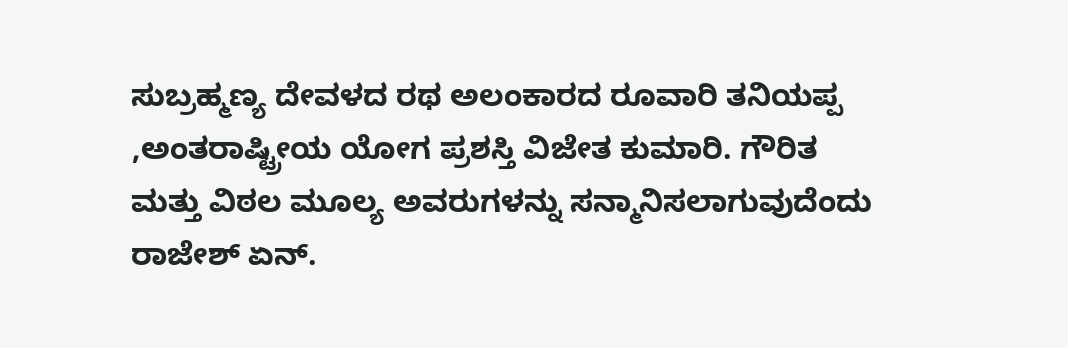ಸುಬ್ರಹ್ಮಣ್ಯ ದೇವಳದ ರಥ ಅಲಂಕಾರದ ರೂವಾರಿ ತನಿಯಪ್ಪ ,ಅಂತರಾಷ್ಟ್ರೀಯ ಯೋಗ ಪ್ರಶಸ್ತಿ ವಿಜೇತ ಕುಮಾರಿ. ಗೌರಿತ ಮತ್ತು ವಿಠಲ ಮೂಲ್ಯ ಅವರುಗಳನ್ನು ಸನ್ಮಾನಿಸಲಾಗುವುದೆಂದು ರಾಜೇಶ್ ಏನ್.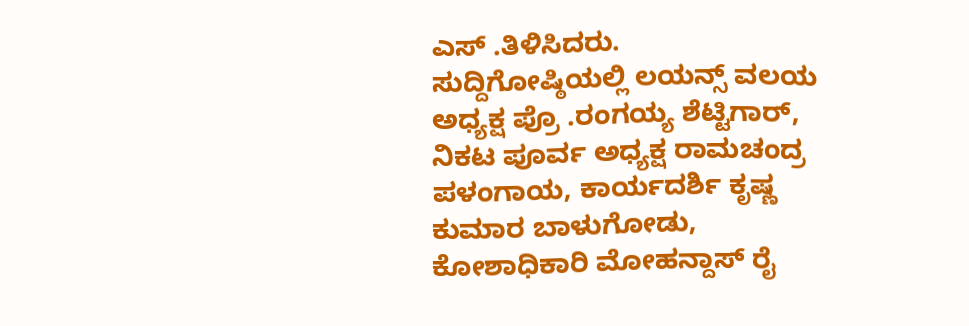ಎಸ್ .ತಿಳಿಸಿದರು.
ಸುದ್ದಿಗೋಷ್ಠಿಯಲ್ಲಿ ಲಯನ್ಸ್ ವಲಯ ಅಧ್ಯಕ್ಷ ಪ್ರೊ .ರಂಗಯ್ಯ ಶೆಟ್ಟಿಗಾರ್, ನಿಕಟ ಪೂರ್ವ ಅಧ್ಯಕ್ಷ ರಾಮಚಂದ್ರ ಪಳಂಗಾಯ, ಕಾರ್ಯದರ್ಶಿ ಕೃಷ್ಣ ಕುಮಾರ ಬಾಳುಗೋಡು, ಕೋಶಾಧಿಕಾರಿ ಮೋಹನ್ದಾಸ್ ರೈ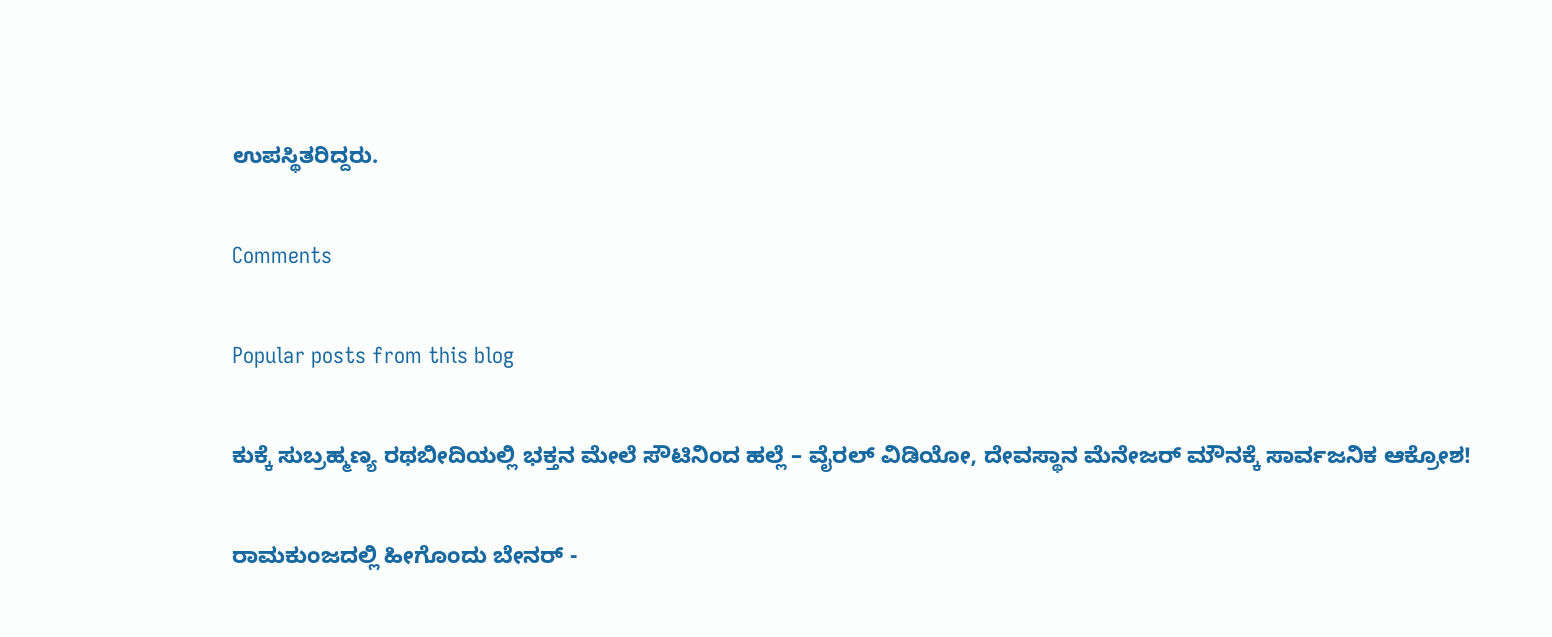ಉಪಸ್ಥಿತರಿದ್ದರು.

Comments

Popular posts from this blog

ಕುಕ್ಕೆ ಸುಬ್ರಹ್ಮಣ್ಯ ರಥಬೀದಿಯಲ್ಲಿ ಭಕ್ತನ ಮೇಲೆ ಸೌಟಿನಿಂದ ಹಲ್ಲೆ – ವೈರಲ್ ವಿಡಿಯೋ, ದೇವಸ್ಥಾನ ಮೆನೇಜರ್ ಮೌನಕ್ಕೆ ಸಾರ್ವಜನಿಕ ಆಕ್ರೋಶ!

ರಾಮಕುಂಜದಲ್ಲಿ ಹೀಗೊಂದು ಬೇನರ್ -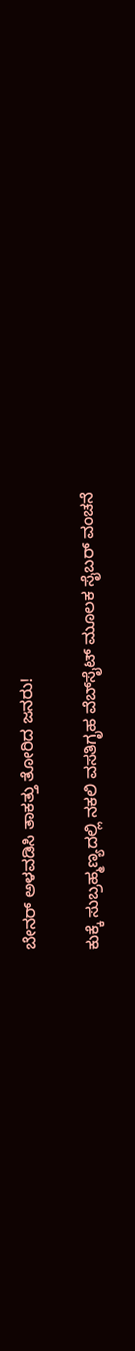ಬೇನರ್ ಅಳವಡಿಸಿ ತಾಕತ್ತು ತೋರಿದ ಜನರು!

ಕುಕ್ಕೆ ಸುಬ್ರಹ್ಮಣ್ಯದಲ್ಲಿ ನಕಲಿ ವಸತಿಗೃಹ ವೆಬ್‌ಸೈಟ್ ಮೂಲಕ ಸೈಬರ್ ವಂಚನೆ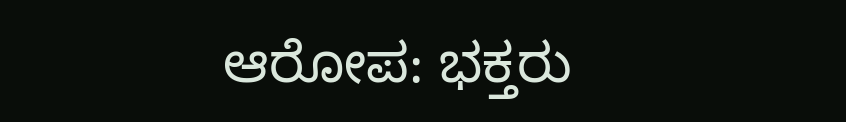ಆರೋಪ: ಭಕ್ತರು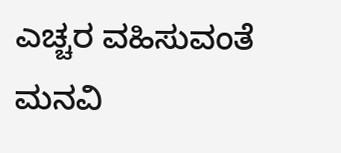ಎಚ್ಚರ ವಹಿಸುವಂತೆ ಮನವಿ